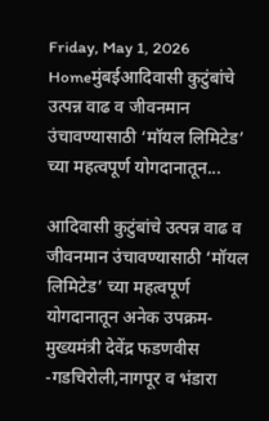Friday, May 1, 2026
Homeमुंबईआदिवासी कुटुंबांचे उत्पन्न वाढ व जीवनमान उंचावण्यासाठी ‘मॉयल लिमिटेड’ च्या महत्वपूर्ण योगदानातून...

आदिवासी कुटुंबांचे उत्पन्न वाढ व जीवनमान उंचावण्यासाठी ‘मॉयल लिमिटेड’ च्या महत्वपूर्ण योगदानातून अनेक उपक्रम- मुख्यमंत्री देवेंद्र फडणवीस -गडचिरोली,नागपूर व भंडारा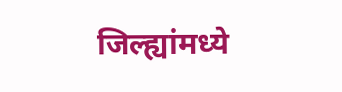जिल्ह्यांमध्ये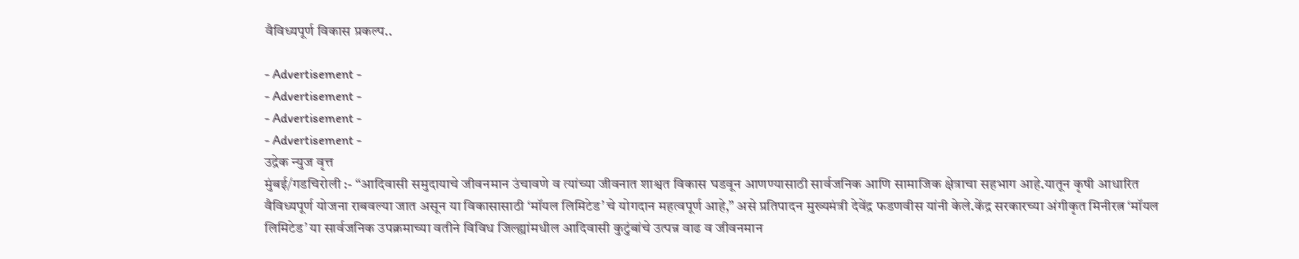वैविध्यपूर्ण विकास प्रकल्प..

- Advertisement -
- Advertisement -
- Advertisement -
- Advertisement -
उद्रेक न्युज वृत्त
मुंबई/गडचिरोली :- “आदिवासी समुदायाचे जीवनमान उंचावणे व त्यांच्या जीवनात शाश्वत विकास घडवून आणण्यासाठी सार्वजनिक आणि सामाजिक क्षेत्राचा सहभाग आहे.यातून कृषी आधारित वैविध्यपूर्ण योजना राबवल्या जात असून या विकासासाठी ‘मॉयल लिमिटेड’ चे योगदान महत्वपूर्ण आहे,” असे प्रतिपादन मुख्यमंत्री देवेंद्र फडणवीस यांनी केले.केंद्र सरकारच्या अंगीकृत मिनीरत्न ‘मॉयल लिमिटेड’ या सार्वजनिक उपक्रमाच्या वतीने विविध जिल्ह्यांमधील आदिवासी कुटुंबांचे उत्पन्न वाढ व जीवनमान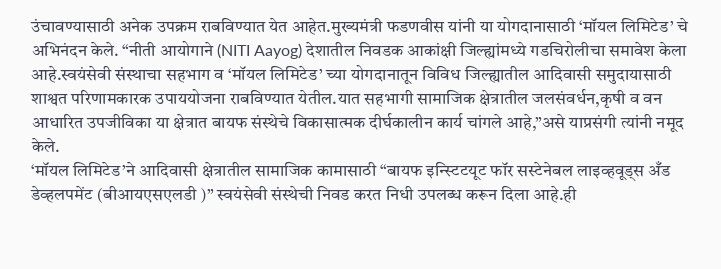उंचावण्यासाठी अनेक उपक्रम राबविण्यात येत आहेत.मुख्यमंत्री फडणवीस यांनी या योगदानासाठी ‘मॉयल लिमिटेड’ चे अभिनंदन केले. “नीती आयोगाने (NITI Aayog) देशातील निवडक आकांक्षी जिल्ह्यांमध्ये गडचिरोलीचा समावेश केला आहे.स्वयंसेवी संस्थाचा सहभाग व ‘मॉयल लिमिटेड’ च्या योगदानातून विविध जिल्ह्यातील आदिवासी समुदायासाठी शाश्वत परिणामकारक उपाययोजना राबविण्यात येतील.यात सहभागी सामाजिक क्षेत्रातील जलसंवर्धन,कृषी व वन आधारित उपजीविका या क्षेत्रात बायफ संस्थेचे विकासात्मक दीर्घकालीन कार्य चांगले आहे,”असे याप्रसंगी त्यांनी नमूद केले.
‘मॉयल लिमिटेड’ने आदिवासी क्षेत्रातील सामाजिक कामासाठी “बायफ इन्स्टिटयूट फॉर सस्टेनेबल लाइव्हवूड्स अँड  डेव्हलपमेंट (बीआयएसएलडी )” स्वयंसेवी संस्थेची निवड करत निधी उपलब्ध करून दिला आहे.ही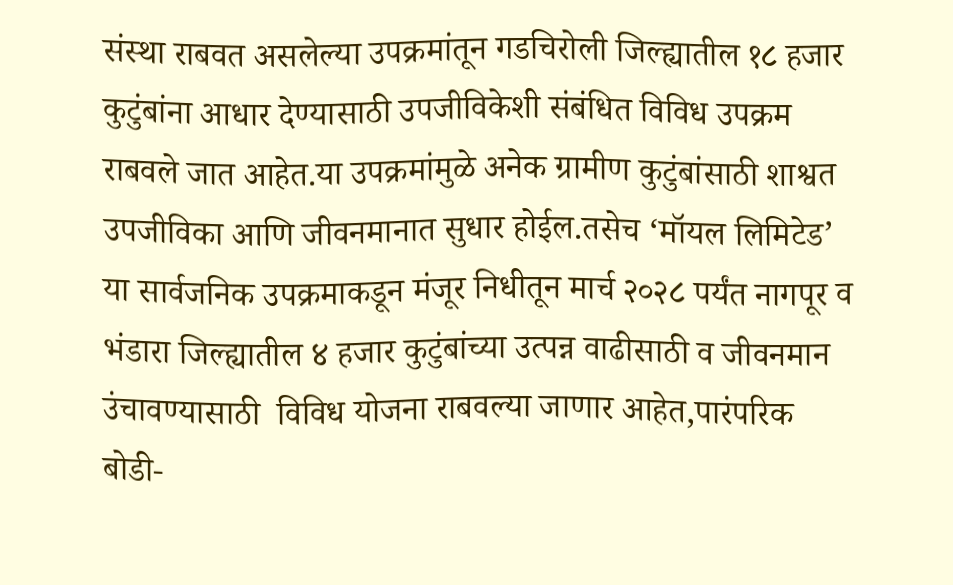संस्था राबवत असलेल्या उपक्रमांतून गडचिरोली जिल्ह्यातील १८ हजार कुटुंबांना आधार देण्यासाठी उपजीविकेशी संबंधित विविध उपक्रम राबवले जात आहेत.या उपक्रमांमुळे अनेक ग्रामीण कुटुंबांसाठी शाश्वत उपजीविका आणि जीवनमानात सुधार होईल.तसेच ‘मॉयल लिमिटेड’ या सार्वजनिक उपक्रमाकडून मंजूर निधीतून मार्च २०२८ पर्यंत नागपूर व भंडारा जिल्ह्यातील ४ हजार कुटुंबांच्या उत्पन्न वाढीसाठी व जीवनमान उंचावण्यासाठी  विविध योजना राबवल्या जाणार आहेत,पारंपरिक बोडी-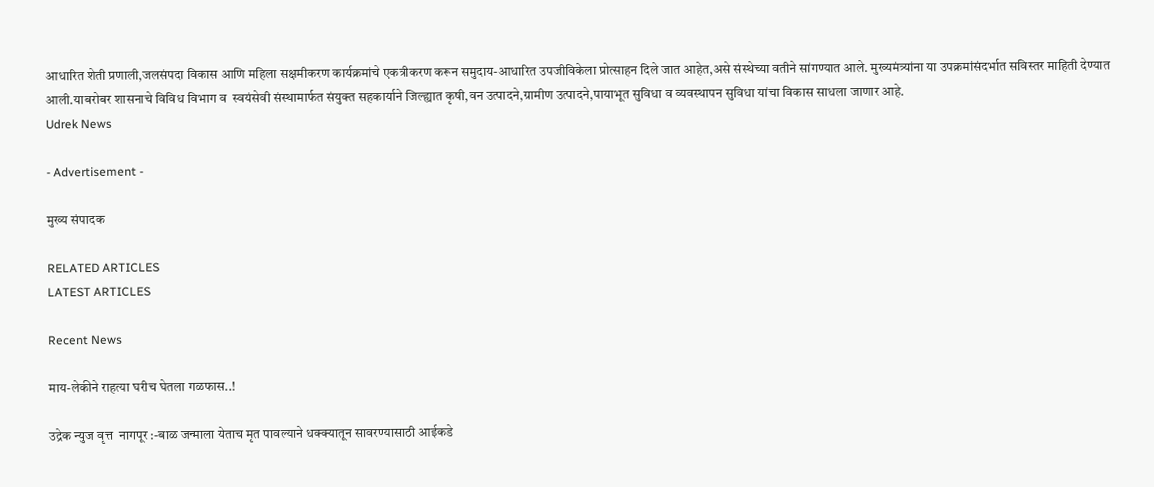आधारित शेती प्रणाली,जलसंपदा विकास आणि महिला सक्षमीकरण कार्यक्रमांचे एकत्रीकरण करून समुदाय-आधारित उपजीविकेला प्रोत्साहन दिले जात आहेत,असे संस्थेच्या वतीने सांगण्यात आले. मुख्यमंत्र्यांना या उपक्रमांसंदर्भात सविस्तर माहिती देण्यात आली.याबरोबर शासनाचे विविध विभाग व  स्वयंसेवी संस्थामार्फत संयुक्त सहकार्याने जिल्ह्यात कृषी,वन उत्पादने,ग्रामीण उत्पादने,पायाभूत सुविधा व व्यवस्थापन सुविधा यांचा विकास साधला जाणार आहे.
Udrek News

- Advertisement -

मुख्य संपादक

RELATED ARTICLES
LATEST ARTICLES

Recent News

माय-लेकीने राहत्या घरीच घेतला गळफास..!

उद्रेक न्युज वृत्त  नागपूर :-बाळ जन्माला येताच मृत पावल्याने धक्क्यातून सावरण्यासाठी आईकडे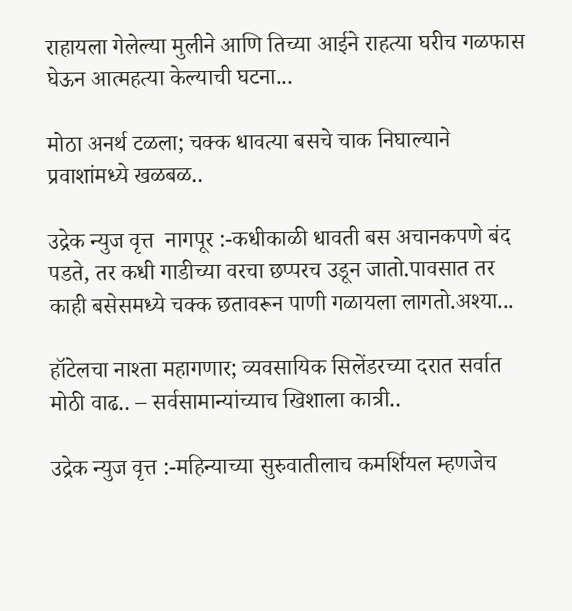राहायला गेलेल्या मुलीने आणि तिच्या आईने राहत्या घरीच गळफास घेऊन आत्महत्या केल्याची घटना...

मोठा अनर्थ टळला; चक्क धावत्या बसचे चाक निघाल्याने प्रवाशांमध्ये खळबळ..

उद्रेक न्युज वृत्त  नागपूर :-कधीकाळी धावती बस अचानकपणे बंद पडते, तर कधी गाडीच्या वरचा छप्परच उडून जातो.पावसात तर काही बसेसमध्ये चक्क छतावरून पाणी गळायला लागतो.अश्या...

हॉटेलचा नाश्ता महागणार; व्यवसायिक सिलेंडरच्या दरात सर्वात मोठी वाढ.. – सर्वसामान्यांच्याच खिशाला कात्री..

उद्रेक न्युज वृत्त :-महिन्याच्या सुरुवातीलाच कमर्शियल म्हणजेच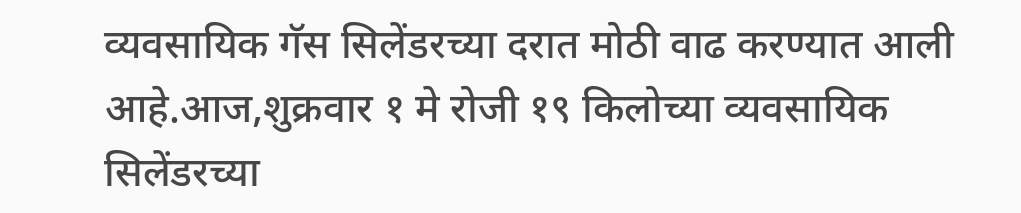व्यवसायिक गॅस सिलेंडरच्या दरात मोठी वाढ करण्यात आली आहे.आज,शुक्रवार १ मे रोजी १९ किलोच्या व्यवसायिक सिलेंडरच्या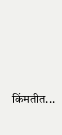किंमतीत...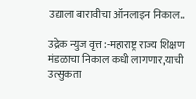उद्याला बारावीचा ऑनलाइन निकाल..

उद्रेक न्युज वृत्त :-महाराष्ट्र राज्य शिक्षण मंडळाचा निकाल कधी लागणार,याची उत्सुकता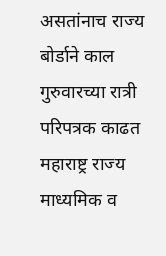असतांनाच राज्य बोर्डाने काल गुरुवारच्या रात्री परिपत्रक काढत महाराष्ट्र राज्य माध्यमिक व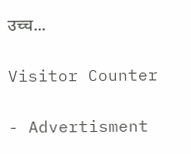उच्च...

Visitor Counter

- Advertisment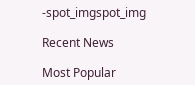-spot_imgspot_img

Recent News

Most Popular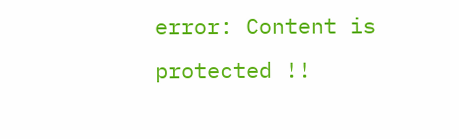error: Content is protected !!